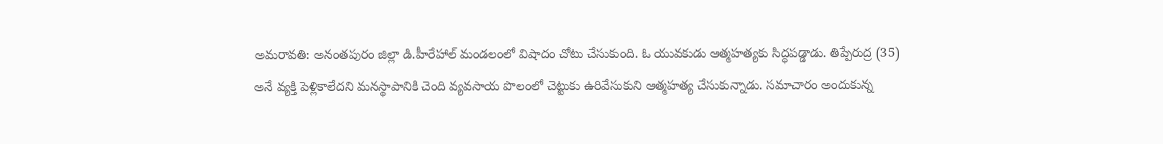అమరావతి: అనంతపురం జిల్లా డి.హీరేహాల్ మండలంలో విషాదం చోటు చేసుకుంది. ఓ యువకుడు ఆత్మహత్యకు సిద్ధపడ్డాడు. తిప్పేరుద్ర (35) అనే వ్యక్తి పెళ్లికాలేదని మనస్థాపానికి చెంది వ్యవసాయ పొలంలో చెట్టుకు ఉరివేసుకుని ఆత్మహత్య చేసుకున్నాడు. సమాచారం అందుకున్న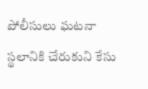పోలీసులు ఘటనా స్థలానికి చేరుకుని కేసు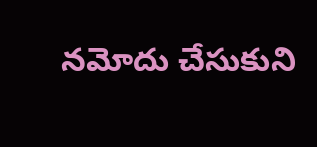నమోదు చేసుకుని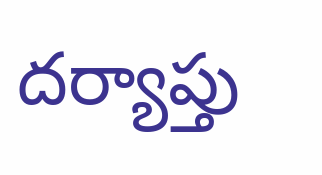దర్యాప్తు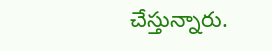చేస్తున్నారు.